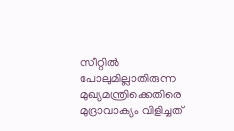സീറ്റിൽ പോലുമില്ലാതിരുന്ന മുഖ്യമന്ത്രിക്കെതിരെ മുദ്രാവാക്യം വിളിച്ചത്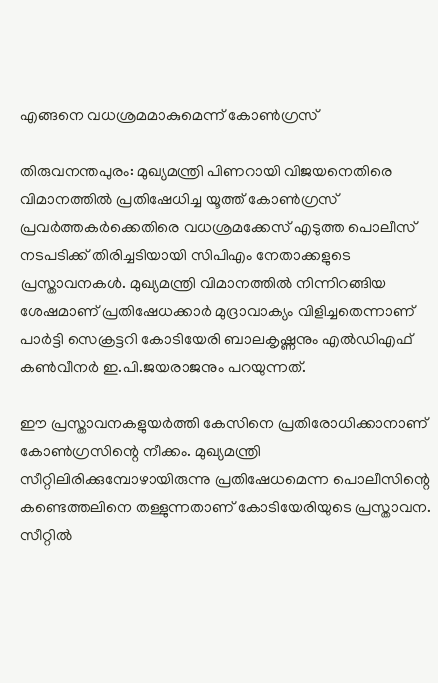എങ്ങനെ വധശ്രമമാകുമെന്ന് കോൺഗ്രസ്

തിരുവനന്തപുരം: മുഖ്യമന്ത്രി പിണറായി വിജയനെതിരെ വിമാനത്തിൽ പ്രതിഷേധിച്ച യൂത്ത് കോൺഗ്രസ് പ്രവർത്തകർക്കെതിരെ വധശ്രമക്കേസ് എടുത്ത പൊലീസ് നടപടിക്ക് തിരിച്ചടിയായി സിപിഎം നേതാക്കളുടെ പ്രസ്താവനകൾ. മുഖ്യമന്ത്രി വിമാനത്തിൽ നിന്നിറങ്ങിയ ശേഷമാണ് പ്രതിഷേധക്കാർ മുദ്രാവാക്യം വിളിച്ചതെന്നാണ് പാർട്ടി സെക്രട്ടറി കോടിയേരി ബാലകൃഷ്ണനും എൽഡിഎഫ് കൺവീനർ ഇ.പി.ജയരാജനും പറയുന്നത്.

ഈ പ്രസ്താവനകളുയർത്തി കേസിനെ പ്രതിരോധിക്കാനാണ് കോൺഗ്രസിന്റെ നീക്കം. മുഖ്യമന്ത്രി സീറ്റിലിരിക്കുമ്പോഴായിരുന്നു പ്രതിഷേധമെന്ന പൊലീസിന്റെ കണ്ടെത്തലിനെ തള്ളുന്നതാണ് കോടിയേരിയുടെ പ്രസ്താവന. സീറ്റിൽ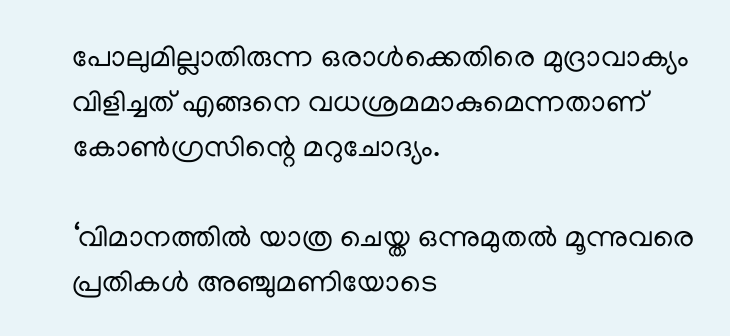പോലുമില്ലാതിരുന്ന ഒരാൾക്കെതിരെ മുദ്രാവാക്യം വിളിച്ചത് എങ്ങനെ വധശ്രമമാകുമെന്നതാണ് കോൺഗ്രസിന്റെ മറുചോദ്യം.

‘വിമാനത്തിൽ യാത്ര ചെയ്ത ഒന്നുമുതൽ മൂന്നുവരെ പ്രതികൾ അഞ്ചുമണിയോടെ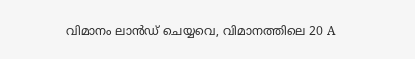വിമാനം ലാൻഡ് ചെയ്യവെ, വിമാനത്തിലെ 20 A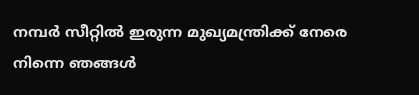നമ്പർ സീറ്റിൽ ഇരുന്ന മുഖ്യമന്ത്രിക്ക് നേരെ നിന്നെ ഞങ്ങൾ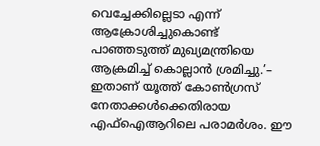വെച്ചേക്കില്ലെടാ എന്ന് ആക്രോശിച്ചുകൊണ്ട് പാഞ്ഞടുത്ത് മുഖ്യമന്ത്രിയെ ആക്രമിച്ച് കൊല്ലാൻ ശ്രമിച്ചു.’– ഇതാണ് യൂത്ത് കോൺഗ്രസ് നേതാക്കൾക്കെതിരായ എഫ്ഐആറിലെ പരാമർശം. ഈ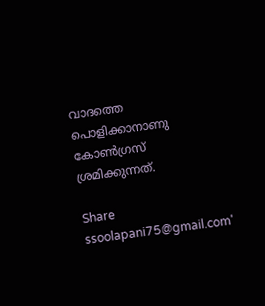വാദത്തെ പൊളിക്കാനാണു കോൺഗ്രസ് ശ്രമിക്കുന്നത്.

Share
ssoolapani75@gmail.com'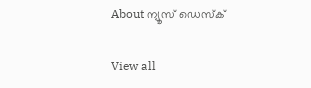About ന്യൂസ് ഡെസ്ക്

View all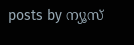posts by ന്യൂസ്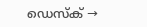ഡെസ്ക് →